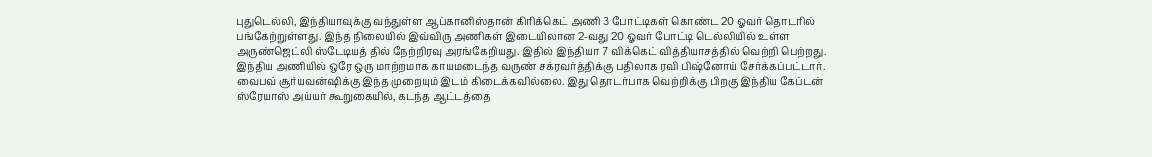புதுடெல்லி, இந்தியாவுக்கு வந்துள்ள ஆப்கானிஸ்தான் கிரிக்கெட் அணி 3 போட்டிகள் கொண்ட 20 ஓவர் தொடரில் பங்கேற்றுள்ளது. இந்த நிலையில் இவ்விரு அணிகள் இடையிலான 2-வது 20 ஓவர் போட்டி டெல்லியில் உள்ள அருண்ஜெட்லி ஸ்டேடியத் தில் நேற்றிரவு அரங்கேறியது. இதில் இந்தியா 7 விக்கெட் வித்தியாசத்தில் வெற்றி பெற்றது. இந்திய அணியில் ஒரே ஒரு மாற்றமாக காயமடைந்த வருண் சக்ரவர்த்திக்கு பதிலாக ரவி பிஷ்னோய் சேர்க்கப்பட்டார். வைபவ் சூர்யவன்ஷிக்கு இந்த முறையும் இடம் கிடைக்கவில்லை. இது தொடர்பாக வெற்றிக்கு பிறகு இந்திய கேப்டன் ஸ்ரேயாஸ் அய்யர் கூறுகையில், கடந்த ஆட்டத்தை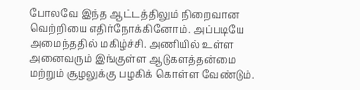போலவே இந்த ஆட்டத்திலும் நிறைவான வெற்றியை எதிர்நோக்கினோம். அப்படியே அமைந்ததில் மகிழ்ச்சி. அணியில் உள்ள அனைவரும் இங்குள்ள ஆடுகளத்தன்மை மற்றும் சூழலுக்கு பழகிக் கொள்ள வேண்டும்.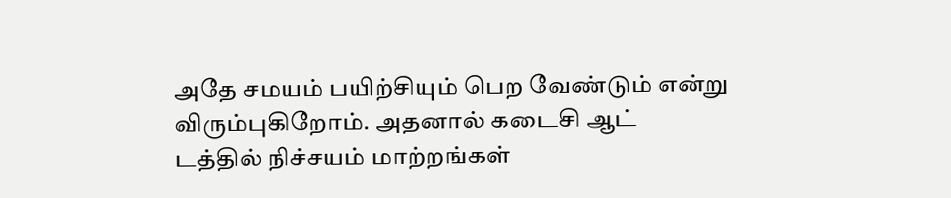அதே சமயம் பயிற்சியும் பெற வேண்டும் என்று விரும்புகிறோம். அதனால் கடைசி ஆட் டத்தில் நிச்சயம் மாற்றங்கள்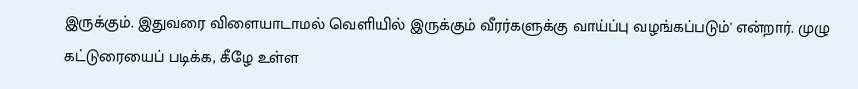இருக்கும். இதுவரை விளையாடாமல் வெளியில் இருக்கும் வீரர்களுக்கு வாய்ப்பு வழங்கப்படும்' என்றார். முழு கட்டுரையைப் படிக்க, கீழே உள்ள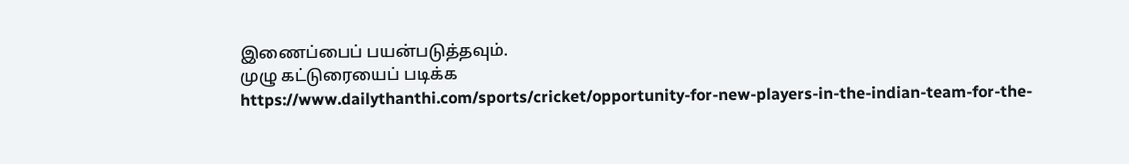இணைப்பைப் பயன்படுத்தவும்.
முழு கட்டுரையைப் படிக்க
https://www.dailythanthi.com/sports/cricket/opportunity-for-new-players-in-the-indian-team-for-the-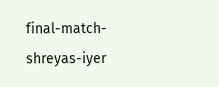final-match-shreyas-iyer